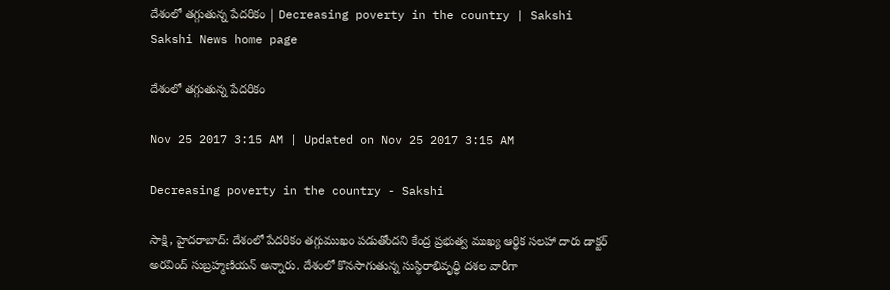దేశంలో తగ్గుతున్న పేదరికం | Decreasing poverty in the country | Sakshi
Sakshi News home page

దేశంలో తగ్గుతున్న పేదరికం

Nov 25 2017 3:15 AM | Updated on Nov 25 2017 3:15 AM

Decreasing poverty in the country - Sakshi

సాక్షి, హైదరాబాద్‌: దేశంలో పేదరికం తగ్గుముఖం పడుతోందని కేంద్ర ప్రభుత్వ ముఖ్య ఆర్థిక సలహా దారు డాక్టర్‌ అరవింద్‌ సుబ్రహ్మణియన్‌ అన్నారు. దేశంలో కొనసాగుతున్న సుస్థిరాభివృధ్ధి దశల వారీగా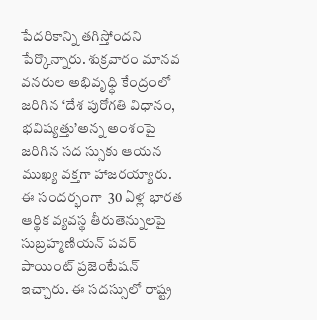పేదరికాన్ని తగిస్తోందని పేర్కొన్నారు. శుక్రవారం మానవ వనరుల అభివృధ్ధి కేంద్రంలో జరిగిన ‘దేశ పురోగతి విధానం, భవిష్యత్తు’అన్న అంశంపై జరిగిన సద స్సుకు ఆయన ముఖ్య వక్తగా హాజరయ్యారు. ఈ సందర్భంగా  30 ఏళ్ల భారత ఆర్థిక వ్యవస్థ తీరుతెన్నులపై సుబ్రహ్మణియన్‌ పవర్‌ పాయింట్‌ ప్రజెంటేషన్‌ ఇచ్చారు. ఈ సదస్సులో రాష్ట్ర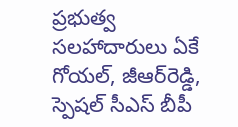ప్రభుత్వ సలహాదారులు ఏకే గోయల్, జీఆర్‌రెడ్డి, స్పెషల్‌ సీఎస్‌ బీపీ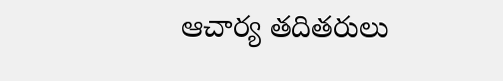ఆచార్య తదితరులు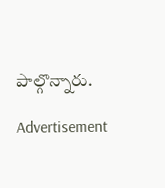పాల్గొన్నారు.

Advertisement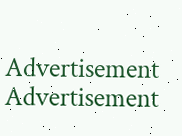Advertisement
Advertisement